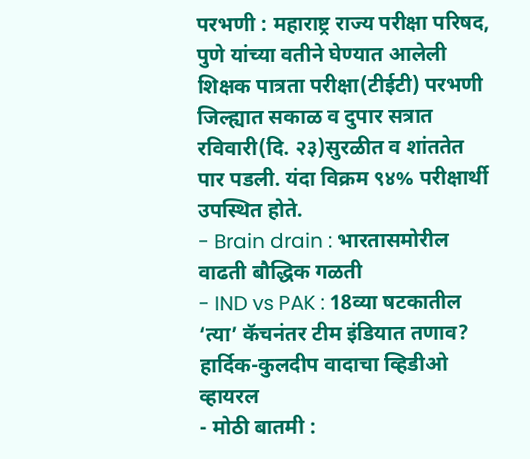परभणी : महाराष्ट्र राज्य परीक्षा परिषद, पुणे यांच्या वतीने घेण्यात आलेली शिक्षक पात्रता परीक्षा(टीईटी) परभणी जिल्ह्यात सकाळ व दुपार सत्रात रविवारी(दि. २३)सुरळीत व शांततेत पार पडली. यंदा विक्रम ९४% परीक्षार्थी उपस्थित होते.
- Brain drain : भारतासमोरील वाढती बौद्धिक गळती
- IND vs PAK : 18व्या षटकातील ‘त्या’ कॅचनंतर टीम इंडियात तणाव? हार्दिक-कुलदीप वादाचा व्हिडीओ व्हायरल
- मोठी बातमी :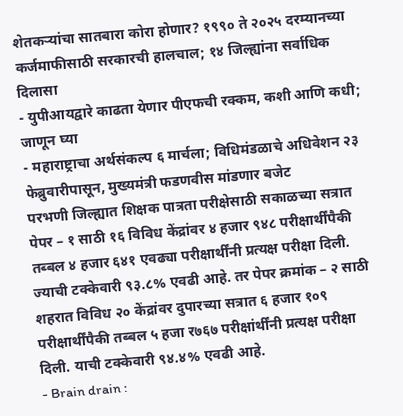शेतकऱ्यांचा सातबारा कोरा होणार? १९९० ते २०२५ दरम्यानच्या कर्जमाफीसाठी सरकारची हालचाल; १४ जिल्ह्यांना सर्वाधिक दिलासा
- युपीआयद्वारे काढता येणार पीएफची रक्कम, कशी आणि कधी; जाणून घ्या
- महाराष्ट्राचा अर्थसंकल्प ६ मार्चला; विधिमंडळाचे अधिवेशन २३ फेब्रुवारीपासून, मुख्यमंत्री फडणवीस मांडणार बजेट
परभणी जिल्ह्यात शिक्षक पात्रता परीक्षेसाठी सकाळच्या सत्रात पेपर – १ साठी १६ विविध केंद्रांवर ४ हजार ९४८ परीक्षार्थींपैकी तब्बल ४ हजार ६४१ एवढ्या परीक्षार्थींनी प्रत्यक्ष परीक्षा दिली. ज्याची टक्केवारी ९३.८% एवढी आहे. तर पेपर क्रमांक – २ साठी शहरात विविध २० केंद्रांवर दुपारच्या सत्रात ६ हजार १०९ परीक्षार्थींपैकी तब्बल ५ हजा र७६७ परीक्षांर्थींनी प्रत्यक्ष परीक्षा दिली. याची टक्केवारी ९४.४% एवढी आहे.
- Brain drain :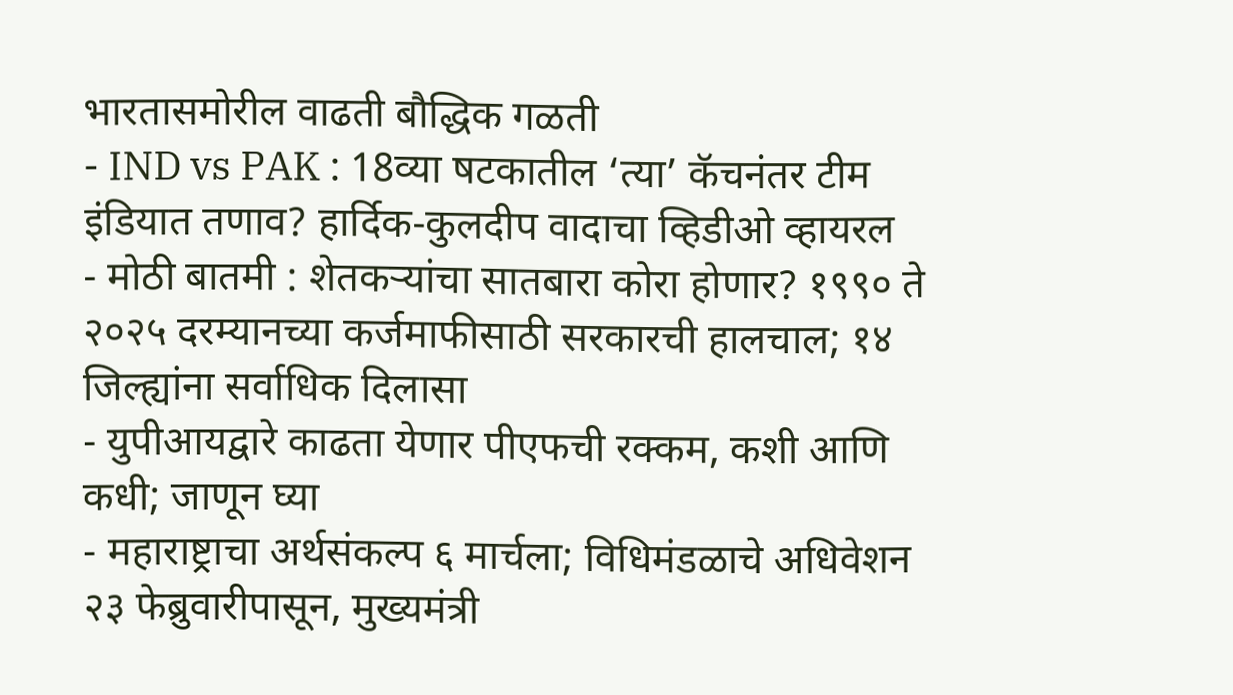भारतासमोरील वाढती बौद्धिक गळती
- IND vs PAK : 18व्या षटकातील ‘त्या’ कॅचनंतर टीम इंडियात तणाव? हार्दिक-कुलदीप वादाचा व्हिडीओ व्हायरल
- मोठी बातमी : शेतकऱ्यांचा सातबारा कोरा होणार? १९९० ते २०२५ दरम्यानच्या कर्जमाफीसाठी सरकारची हालचाल; १४ जिल्ह्यांना सर्वाधिक दिलासा
- युपीआयद्वारे काढता येणार पीएफची रक्कम, कशी आणि कधी; जाणून घ्या
- महाराष्ट्राचा अर्थसंकल्प ६ मार्चला; विधिमंडळाचे अधिवेशन २३ फेब्रुवारीपासून, मुख्यमंत्री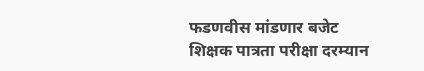फडणवीस मांडणार बजेट
शिक्षक पात्रता परीक्षा दरम्यान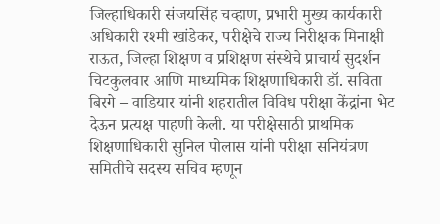जिल्हाधिकारी संजयसिंह चव्हाण, प्रभारी मुख्य कार्यकारी अधिकारी रश्मी खांडेकर, परीक्षेचे राज्य निरीक्षक मिनाक्षी राऊत, जिल्हा शिक्षण व प्रशिक्षण संस्थेचे प्राचार्य सुदर्शन चिटकुलवार आणि माध्यमिक शिक्षणाधिकारी डॉ. सविता बिरगे – वाडियार यांनी शहरातील विविध परीक्षा केंद्रांना भेट देऊन प्रत्यक्ष पाहणी केली. या परीक्षेसाठी प्राथमिक शिक्षणाधिकारी सुनिल पोलास यांनी परीक्षा सनियंत्रण समितीचे सदस्य सचिव म्हणून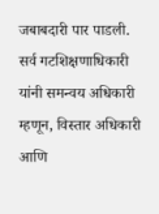जबाबदारी पार पाडली. सर्व गटशिक्षणाधिकारी यांनी समन्वय अधिकारी म्हणून, विस्तार अधिकारी आणि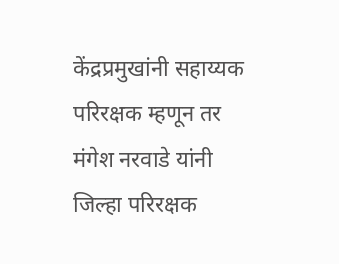केंद्रप्रमुखांनी सहाय्यक परिरक्षक म्हणून तर मंगेश नरवाडे यांनी जिल्हा परिरक्षक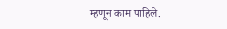म्हणून काम पाहिले.